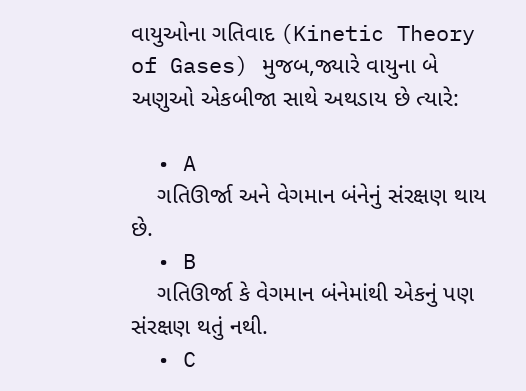વાયુઓના ગતિવાદ (Kinetic Theory of Gases) મુજબ,જ્યારે વાયુના બે અણુઓ એકબીજા સાથે અથડાય છે ત્યારે:

  • A
    ગતિઊર્જા અને વેગમાન બંનેનું સંરક્ષણ થાય છે.
  • B
    ગતિઊર્જા કે વેગમાન બંનેમાંથી એકનું પણ સંરક્ષણ થતું નથી.
  • C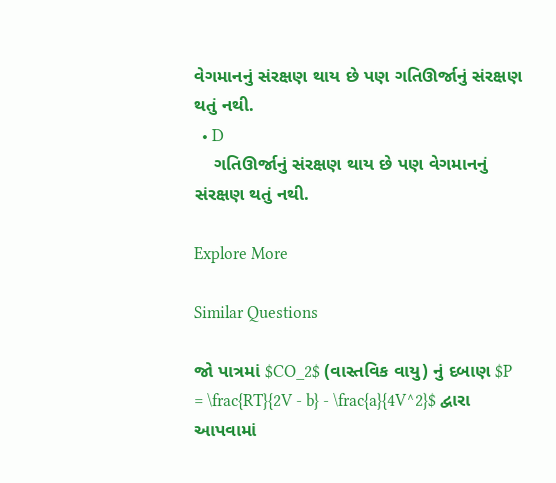વેગમાનનું સંરક્ષણ થાય છે પણ ગતિઊર્જાનું સંરક્ષણ થતું નથી.
  • D
    ગતિઊર્જાનું સંરક્ષણ થાય છે પણ વેગમાનનું સંરક્ષણ થતું નથી.

Explore More

Similar Questions

જો પાત્રમાં $CO_2$ (વાસ્તવિક વાયુ) નું દબાણ $P = \frac{RT}{2V - b} - \frac{a}{4V^2}$ દ્વારા આપવામાં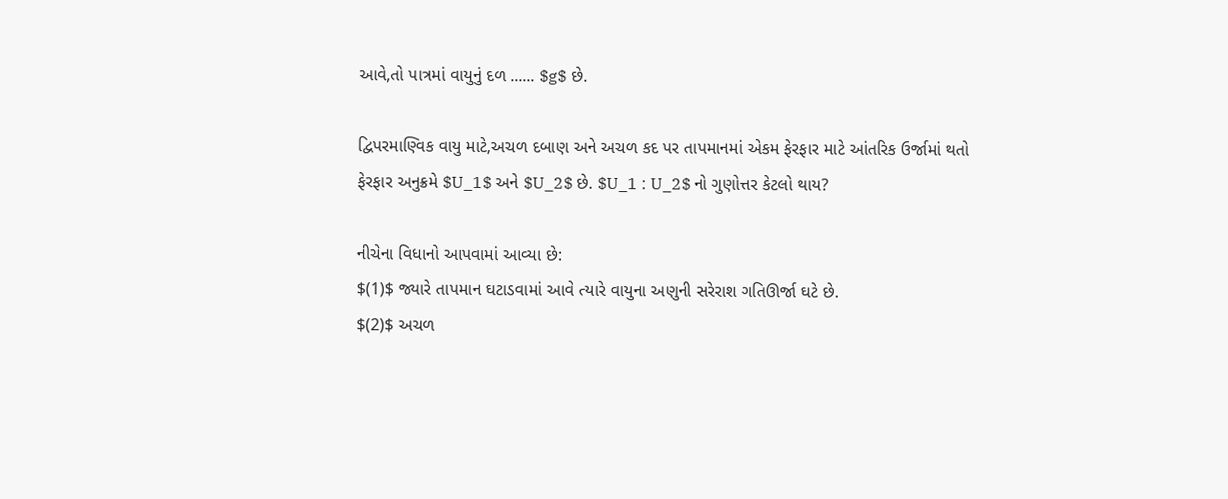આવે,તો પાત્રમાં વાયુનું દળ ...... $g$ છે.

દ્વિપરમાણ્વિક વાયુ માટે,અચળ દબાણ અને અચળ કદ પર તાપમાનમાં એકમ ફેરફાર માટે આંતરિક ઉર્જામાં થતો ફેરફાર અનુક્રમે $U_1$ અને $U_2$ છે. $U_1 : U_2$ નો ગુણોત્તર કેટલો થાય?

નીચેના વિધાનો આપવામાં આવ્યા છે:
$(1)$ જ્યારે તાપમાન ઘટાડવામાં આવે ત્યારે વાયુના અણુની સરેરાશ ગતિઊર્જા ઘટે છે.
$(2)$ અચળ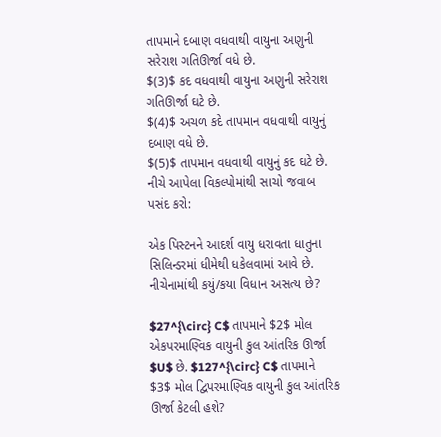તાપમાને દબાણ વધવાથી વાયુના અણુની સરેરાશ ગતિઊર્જા વધે છે.
$(3)$ કદ વધવાથી વાયુના અણુની સરેરાશ ગતિઊર્જા ઘટે છે.
$(4)$ અચળ કદે તાપમાન વધવાથી વાયુનું દબાણ વધે છે.
$(5)$ તાપમાન વધવાથી વાયુનું કદ ઘટે છે.
નીચે આપેલા વિકલ્પોમાંથી સાચો જવાબ પસંદ કરો:

એક પિસ્ટનને આદર્શ વાયુ ધરાવતા ધાતુના સિલિન્ડરમાં ધીમેથી ધકેલવામાં આવે છે. નીચેનામાંથી કયું/કયા વિધાન અસત્ય છે?

$27^{\circ} C$ તાપમાને $2$ મોલ એકપરમાણ્વિક વાયુની કુલ આંતરિક ઊર્જા $U$ છે. $127^{\circ} C$ તાપમાને $3$ મોલ દ્વિપરમાણ્વિક વાયુની કુલ આંતરિક ઊર્જા કેટલી હશે?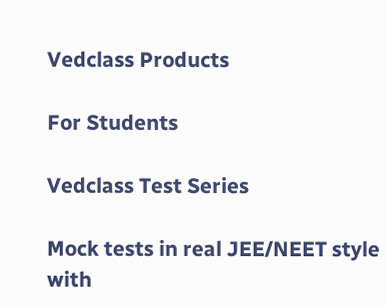Vedclass Products

For Students

Vedclass Test Series

Mock tests in real JEE/NEET style with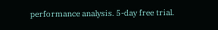performance analysis. 5-day free trial.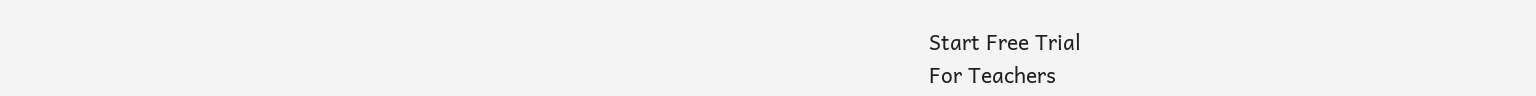Start Free Trial
For Teachers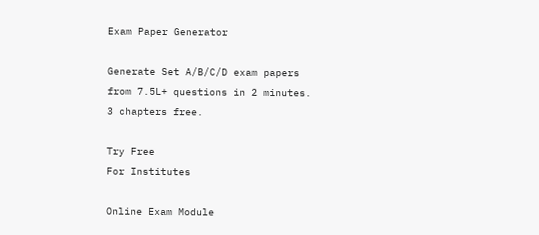Exam Paper Generator

Generate Set A/B/C/D exam papers from 7.5L+ questions in 2 minutes. 3 chapters free.

Try Free
For Institutes

Online Exam Module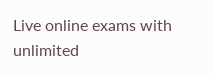Live online exams with unlimited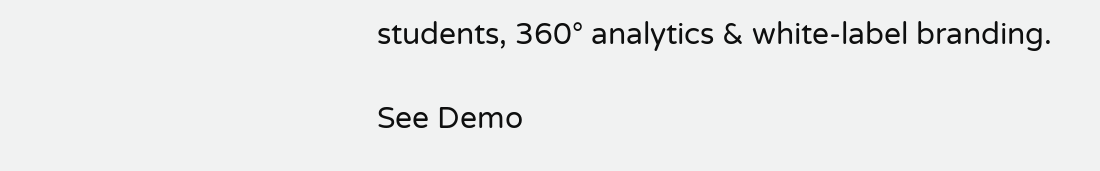students, 360° analytics & white-label branding.

See Demo